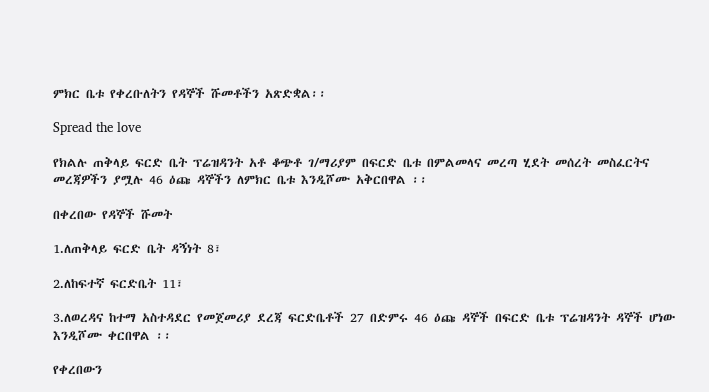ምክር ቤቱ የቀረቡለትን የዳኞች ሹመቶችን አጽድቋል፡፡

Spread the love

የክልሉ ጠቅላይ ፍርድ ቤት ፕሬዝዳንት አቶ ቆጭቶ ገ/ማሪያም በፍርድ ቤቱ በምልመላና መረጣ ሂደት መሰረት መስፈርትና መረጃዎችን ያሟሉ 46 ዕጩ ዳኞችን ለምክር ቤቱ እንዲሾሙ አቅርበዋል ፡፡

በቀረበው የዳኞች ሹመት

1.ለጠቅላይ ፍርድ ቤት ዳኝነት 8፣

2.ለከፍተኛ ፍርድቤት 11፣

3.ለወረዳና ከተማ አስተዳደር የመጀመሪያ ደረጃ ፍርድቤቶች 27 በድምሩ 46 ዕጩ ዳኞች በፍርድ ቤቱ ፕሬዝዳንት ዳኞች ሆነው እንዲሾሙ ቀርበዋል ፡፡

የቀረበውን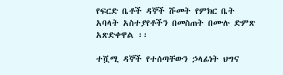የፍርድ ቤቶች ዳኞች ሹመት የምክር ቤት አባላት አስተያየቶችን በመስጠት በሙሉ ድምጽ አጽድቀዋል ፡፡

ተሿሚ ዳኞች የተሰጣቸውን ኃላፊነት ህግና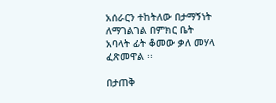አሰራርን ተከትለው በታማኝነት ለማገልገል በምክር ቤት አባላት ፊት ቆመው ቃለ መሃላ ፈጽመዋል ፡፡

በታጠቅ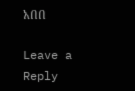አበበ

Leave a Reply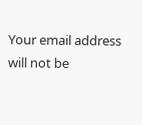Your email address will not be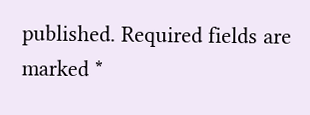published. Required fields are marked *